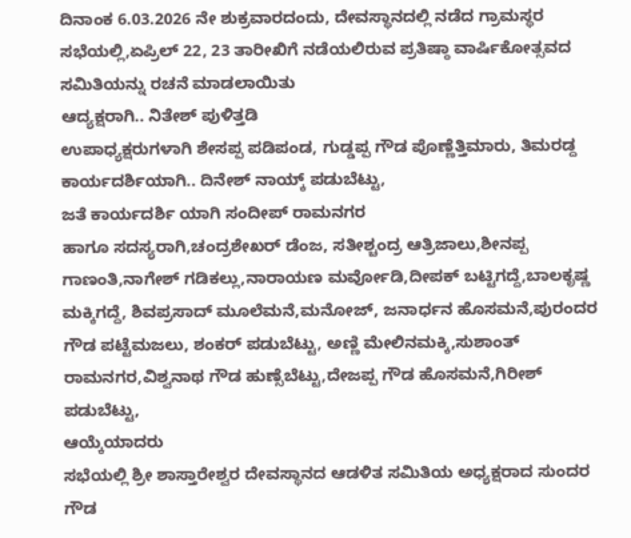ದಿನಾಂಕ 6.03.2026 ನೇ ಶುಕ್ರವಾರದಂದು, ದೇವಸ್ಥಾನದಲ್ಲಿ ನಡೆದ ಗ್ರಾಮಸ್ಥರ ಸಭೆಯಲ್ಲಿ,ಏಪ್ರಿಲ್ 22, 23 ತಾರೀಖಿಗೆ ನಡೆಯಲಿರುವ ಪ್ರತಿಷ್ಠಾ ವಾರ್ಷಿಕೋತ್ಸವದ ಸಮಿತಿಯನ್ನು ರಚನೆ ಮಾಡಲಾಯಿತು
ಆದ್ಯಕ್ಷರಾಗಿ.. ನಿತೇಶ್ ಪುಳಿತ್ತಡಿ
ಉಪಾಧ್ಯಕ್ಷರುಗಳಾಗಿ ಶೇಸಪ್ಪ ಪಡಿಪಂಡ, ಗುಡ್ಡಪ್ಪ ಗೌಡ ಪೊಣ್ಣೆತ್ತಿಮಾರು, ತಿಮರಡ್ದ
ಕಾರ್ಯದರ್ಶಿಯಾಗಿ.. ದಿನೇಶ್ ನಾಯ್ಕ್ ಪಡುಬೆಟ್ಟು,
ಜತೆ ಕಾರ್ಯದರ್ಶಿ ಯಾಗಿ ಸಂದೀಪ್ ರಾಮನಗರ
ಹಾಗೂ ಸದಸ್ಯರಾಗಿ,ಚಂದ್ರಶೇಖರ್ ಡೆಂಜ, ಸತೀಶ್ಚಂದ್ರ ಆತ್ರಿಜಾಲು,ಶೀನಪ್ಪ ಗಾಣಂತಿ,ನಾಗೇಶ್ ಗಡಿಕಲ್ಲು,ನಾರಾಯಣ ಮರ್ವೋಡಿ,ದೀಪಕ್ ಬಟ್ಟಿಗದ್ದೆ,ಬಾಲಕೃಷ್ಣ ಮಕ್ಕಿಗದ್ದೆ, ಶಿವಪ್ರಸಾದ್ ಮೂಲೆಮನೆ,ಮನೋಜ್, ಜನಾರ್ಧನ ಹೊಸಮನೆ,ಪುರಂದರ ಗೌಡ ಪಟ್ಟೆಮಜಲು, ಶಂಕರ್ ಪಡುಬೆಟ್ಟು, ಅಣ್ಣಿ ಮೇಲಿನಮಕ್ಕಿ,ಸುಶಾಂತ್ ರಾಮನಗರ,ವಿಶ್ವನಾಥ ಗೌಡ ಹುಣ್ಸೆಬೆಟ್ಟು,ದೇಜಪ್ಪ ಗೌಡ ಹೊಸಮನೆ,ಗಿರೀಶ್ ಪಡುಬೆಟ್ಟು,
ಆಯ್ಕೆಯಾದರು
ಸಭೆಯಲ್ಲಿ ಶ್ರೀ ಶಾಸ್ತಾರೇಶ್ವರ ದೇವಸ್ಥಾನದ ಆಡಳಿತ ಸಮಿತಿಯ ಅಧ್ಯಕ್ಷರಾದ ಸುಂದರ ಗೌಡ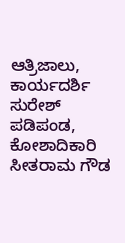ಆತ್ರಿಜಾಲು, ಕಾರ್ಯದರ್ಶಿ ಸುರೇಶ್ ಪಡಿಪಂಡ, ಕೋಶಾದಿಕಾರಿ ಸೀತರಾಮ ಗೌಡ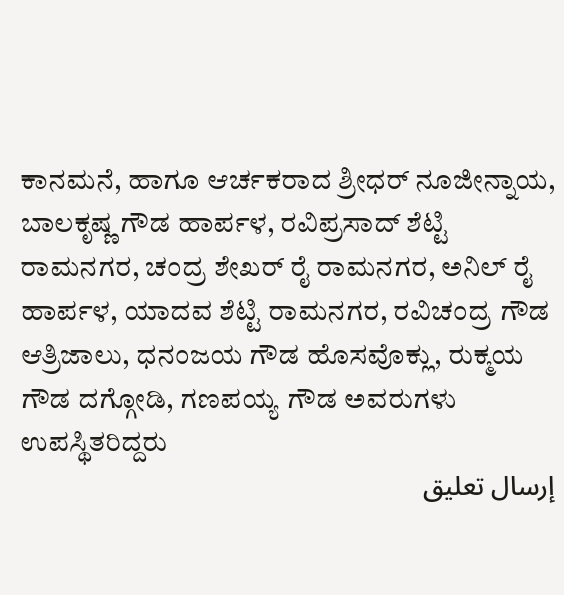ಕಾನಮನೆ, ಹಾಗೂ ಆರ್ಚಕರಾದ ಶ್ರೀಧರ್ ನೂಜೀನ್ನಾಯ, ಬಾಲಕೃಷ್ಣ ಗೌಡ ಹಾರ್ಪಳ, ರವಿಪ್ರಸಾದ್ ಶೆಟ್ಟಿ ರಾಮನಗರ, ಚಂದ್ರ ಶೇಖರ್ ರೈ ರಾಮನಗರ, ಅನಿಲ್ ರೈ ಹಾರ್ಪಳ, ಯಾದವ ಶೆಟ್ಟಿ ರಾಮನಗರ, ರವಿಚಂದ್ರ ಗೌಡ ಆತ್ರಿಜಾಲು, ಧನಂಜಯ ಗೌಡ ಹೊಸವೊಕ್ಲು, ರುಕ್ಮಯ ಗೌಡ ದಗ್ಗೋಡಿ, ಗಣಪಯ್ಯ ಗೌಡ ಅವರುಗಳು
ಉಪಸ್ಥಿತರಿದ್ದರು
إرسال تعليق